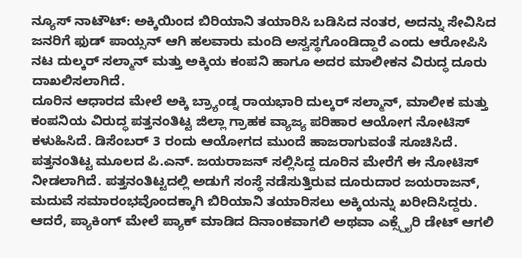ನ್ಯೂಸ್ ನಾಟೌಟ್: ಅಕ್ಕಿಯಿಂದ ಬಿರಿಯಾನಿ ತಯಾರಿಸಿ ಬಡಿಸಿದ ನಂತರ, ಅದನ್ನು ಸೇವಿಸಿದ ಜನರಿಗೆ ಫುಡ್ ಪಾಯ್ಸನ್ ಆಗಿ ಹಲವಾರು ಮಂದಿ ಅಸ್ವಸ್ಥಗೊಂಡಿದ್ದಾರೆ ಎಂದು ಆರೋಪಿಸಿ ನಟ ದುಲ್ಕರ್ ಸಲ್ಮಾನ್ ಮತ್ತು ಅಕ್ಕಿಯ ಕಂಪನಿ ಹಾಗೂ ಅದರ ಮಾಲೀಕನ ವಿರುದ್ಧ ದೂರು ದಾಖಲಿಸಲಾಗಿದೆ.
ದೂರಿನ ಆಧಾರದ ಮೇಲೆ ಅಕ್ಕಿ ಬ್ರ್ಯಾಂಡ್ನ ರಾಯಭಾರಿ ದುಲ್ಕರ್ ಸಲ್ಮಾನ್, ಮಾಲೀಕ ಮತ್ತು ಕಂಪನಿಯ ವಿರುದ್ಧ ಪತ್ತನಂತಿಟ್ಟ ಜಿಲ್ಲಾ ಗ್ರಾಹಕ ವ್ಯಾಜ್ಯ ಪರಿಹಾರ ಆಯೋಗ ನೋಟಿಸ್ ಕಳುಹಿಸಿದೆ. ಡಿಸೆಂಬರ್ 3 ರಂದು ಆಯೋಗದ ಮುಂದೆ ಹಾಜರಾಗುವಂತೆ ಸೂಚಿಸಿದೆ.
ಪತ್ತನಂತಿಟ್ಟ ಮೂಲದ ಪಿ.ಎನ್. ಜಯರಾಜನ್ ಸಲ್ಲಿಸಿದ್ದ ದೂರಿನ ಮೇರೆಗೆ ಈ ನೋಟಿಸ್ ನೀಡಲಾಗಿದೆ. ಪತ್ತನಂತಿಟ್ಟದಲ್ಲಿ ಅಡುಗೆ ಸಂಸ್ಥೆ ನಡೆಸುತ್ತಿರುವ ದೂರುದಾರ ಜಯರಾಜನ್, ಮದುವೆ ಸಮಾರಂಭವೊಂದಕ್ಕಾಗಿ ಬಿರಿಯಾನಿ ತಯಾರಿಸಲು ಅಕ್ಕಿಯನ್ನು ಖರೀದಿಸಿದ್ದರು. ಆದರೆ, ಪ್ಯಾಕಿಂಗ್ ಮೇಲೆ ಪ್ಯಾಕ್ ಮಾಡಿದ ದಿನಾಂಕವಾಗಲಿ ಅಥವಾ ಎಕ್ಸ್ಪೈರಿ ಡೇಟ್ ಆಗಲಿ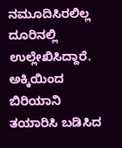ನಮೂದಿಸಿರಲಿಲ್ಲ ದೂರಿನಲ್ಲಿ ಉಲ್ಲೇಖಿಸಿದ್ದಾರೆ.
ಅಕ್ಕಿಯಿಂದ ಬಿರಿಯಾನಿ ತಯಾರಿಸಿ ಬಡಿಸಿದ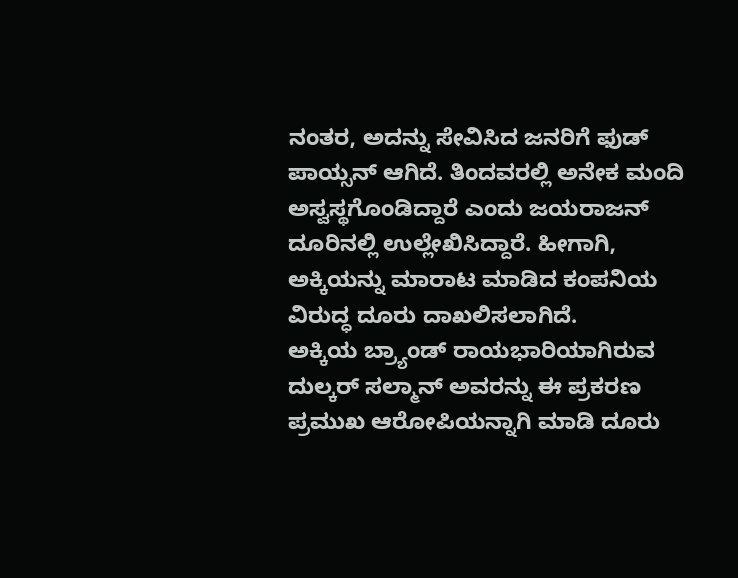ನಂತರ, ಅದನ್ನು ಸೇವಿಸಿದ ಜನರಿಗೆ ಫುಡ್ ಪಾಯ್ಸನ್ ಆಗಿದೆ. ತಿಂದವರಲ್ಲಿ ಅನೇಕ ಮಂದಿ ಅಸ್ವಸ್ಥಗೊಂಡಿದ್ದಾರೆ ಎಂದು ಜಯರಾಜನ್ ದೂರಿನಲ್ಲಿ ಉಲ್ಲೇಖಿಸಿದ್ದಾರೆ. ಹೀಗಾಗಿ, ಅಕ್ಕಿಯನ್ನು ಮಾರಾಟ ಮಾಡಿದ ಕಂಪನಿಯ ವಿರುದ್ಧ ದೂರು ದಾಖಲಿಸಲಾಗಿದೆ.
ಅಕ್ಕಿಯ ಬ್ರ್ಯಾಂಡ್ ರಾಯಭಾರಿಯಾಗಿರುವ ದುಲ್ಕರ್ ಸಲ್ಮಾನ್ ಅವರನ್ನು ಈ ಪ್ರಕರಣ ಪ್ರಮುಖ ಆರೋಪಿಯನ್ನಾಗಿ ಮಾಡಿ ದೂರು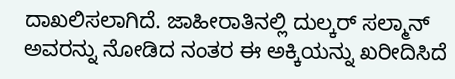ದಾಖಲಿಸಲಾಗಿದೆ. ಜಾಹೀರಾತಿನಲ್ಲಿ ದುಲ್ಕರ್ ಸಲ್ಮಾನ್ ಅವರನ್ನು ನೋಡಿದ ನಂತರ ಈ ಅಕ್ಕಿಯನ್ನು ಖರೀದಿಸಿದೆ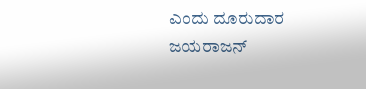ಎಂದು ದೂರುದಾರ ಜಯರಾಜನ್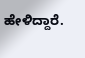ಹೇಳಿದ್ದಾರೆ.